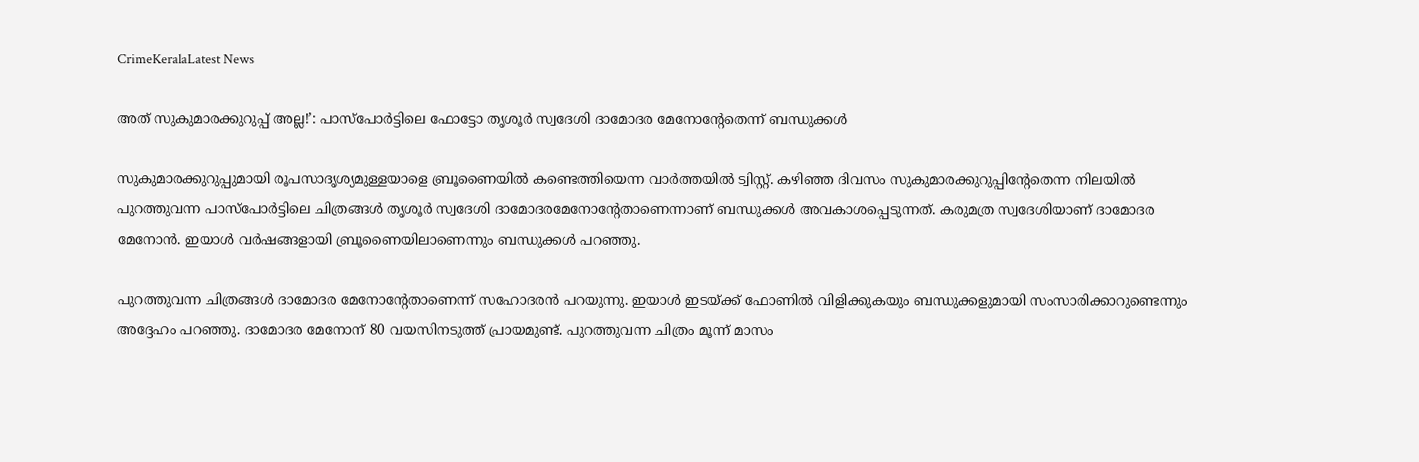CrimeKeralaLatest News

അത് സുകുമാരക്കുറുപ്പ് അല്ല!’: പാസ്‌പോര്‍ട്ടിലെ ഫോട്ടോ തൃശൂര്‍ സ്വദേശി ദാമോദര മേനോൻ്റേതെന്ന് ബന്ധുക്കള്‍

സുകുമാരക്കുറുപ്പുമായി രൂപസാദൃശ്യമുള്ളയാളെ ബ്രൂണൈയില്‍ കണ്ടെത്തിയെന്ന വാര്‍ത്തയില്‍ ട്വിസ്റ്റ്. കഴിഞ്ഞ ദിവസം സുകുമാരക്കുറുപ്പിൻ്റേതെന്ന നിലയിൽ പുറത്തുവന്ന പാസ്‌പോര്‍ട്ടിലെ ചിത്രങ്ങള്‍ തൃശൂര്‍ സ്വദേശി ദാമോദരമേനോന്റേതാണെന്നാണ് ബന്ധുക്കൾ അവകാശപ്പെടുന്നത്. കരുമത്ര സ്വദേശിയാണ് ദാമോദര മേനോന്‍. ഇയാള്‍ വര്‍ഷങ്ങളായി ബ്രൂണൈയിലാണെന്നും ബന്ധുക്കള്‍ പറഞ്ഞു.

പുറത്തുവന്ന ചിത്രങ്ങള്‍ ദാമോദര മേനോന്റേതാണെന്ന് സഹോദരന്‍ പറയുന്നു. ഇയാള്‍ ഇടയ്ക്ക് ഫോണില്‍ വിളിക്കുകയും ബന്ധുക്കളുമായി സംസാരിക്കാറുണ്ടെന്നും അദ്ദേഹം പറഞ്ഞു. ദാമോദര മേനോന് 80 വയസിനടുത്ത് പ്രായമുണ്ട്. പുറത്തുവന്ന ചിത്രം മൂന്ന് മാസം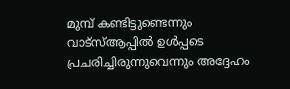മുമ്പ് കണ്ടിട്ടുണ്ടെന്നും വാട്‌സ്ആപ്പില്‍ ഉള്‍പ്പടെ പ്രചരിച്ചിരുന്നുവെന്നും അദ്ദേഹം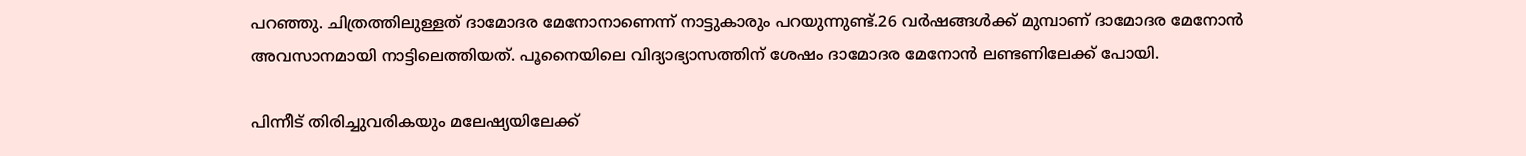പറഞ്ഞു. ചിത്രത്തിലുള്ളത് ദാമോദര മേനോനാണെന്ന് നാട്ടുകാരും പറയുന്നുണ്ട്.26 വര്‍ഷങ്ങള്‍ക്ക് മുമ്പാണ് ദാമോദര മേനോന്‍ അവസാനമായി നാട്ടിലെത്തിയത്. പൂനൈയിലെ വിദ്യാഭ്യാസത്തിന് ശേഷം ദാമോദര മേനോന്‍ ലണ്ടണിലേക്ക് പോയി.

പിന്നീട് തിരിച്ചുവരികയും മലേഷ്യയിലേക്ക്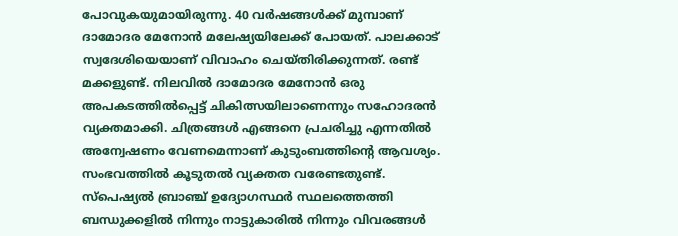പോവുകയുമായിരുന്നു. 40 വര്‍ഷങ്ങള്‍ക്ക് മുമ്പാണ് ദാമോദര മേനോന്‍ മലേഷ്യയിലേക്ക് പോയത്. പാലക്കാട് സ്വദേശിയെയാണ് വിവാഹം ചെയ്തിരിക്കുന്നത്. രണ്ട് മക്കളുണ്ട്. നിലവില്‍ ദാമോദര മേനോന്‍ ഒരു അപകടത്തില്‍പ്പെട്ട് ചികിത്സയിലാണെന്നും സഹോദരന്‍ വ്യക്തമാക്കി. ചിത്രങ്ങൾ എങ്ങനെ പ്രചരിച്ചു എന്നതില്‍ അന്വേഷണം വേണമെന്നാണ് കുടുംബത്തിന്റെ ആവശ്യം. സംഭവത്തില്‍ കൂടുതല്‍ വ്യക്തത വരേണ്ടതുണ്ട്. സ്‌പെഷ്യല്‍ ബ്രാഞ്ച് ഉദ്യോഗസ്ഥര്‍ സ്ഥലത്തെത്തി ബന്ധുക്കളില്‍ നിന്നും നാട്ടുകാരില്‍ നിന്നും വിവരങ്ങള്‍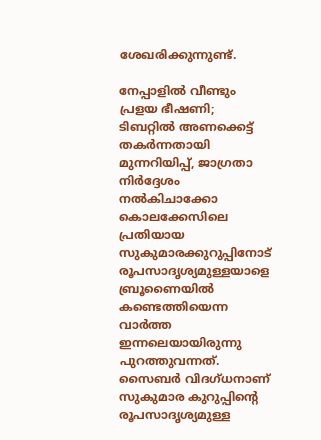ശേഖരിക്കുന്നുണ്ട്.

നേപ്പാളില്‍ വീണ്ടും പ്രളയ ഭീഷണി; ടിബറ്റില്‍ അണക്കെട്ട് തകര്‍ന്നതായി മുന്നറിയിപ്പ്, ജാഗ്രതാ നിർദ്ദേശം നൽകിചാക്കോ കൊലക്കേസിലെ പ്രതിയായ സുകുമാരക്കുറുപ്പിനോട് രൂപസാദൃശ്യമുള്ളയാളെ ബ്രൂണൈയില്‍ കണ്ടെത്തിയെന്ന വാര്‍ത്ത ഇന്നലെയായിരുന്നു പുറത്തുവന്നത്. സൈബര്‍ വിദഗ്ധനാണ് സുകുമാര കുറുപ്പിന്റെ രൂപസാദൃശ്യമുള്ള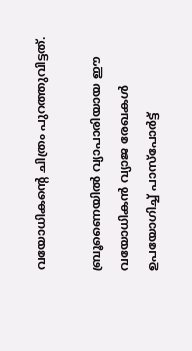വയോധികന്റെ ചിത്രം പുറത്തുവിട്ടത്.

ബ്രൂണൈയില്‍ വ്യാപാരിയായ ഈ വയോധികന്‍ വ്യാജ രേഖകള്‍ ഉപയോഗിച്ച് പാസ്പോര്‍ട്ട്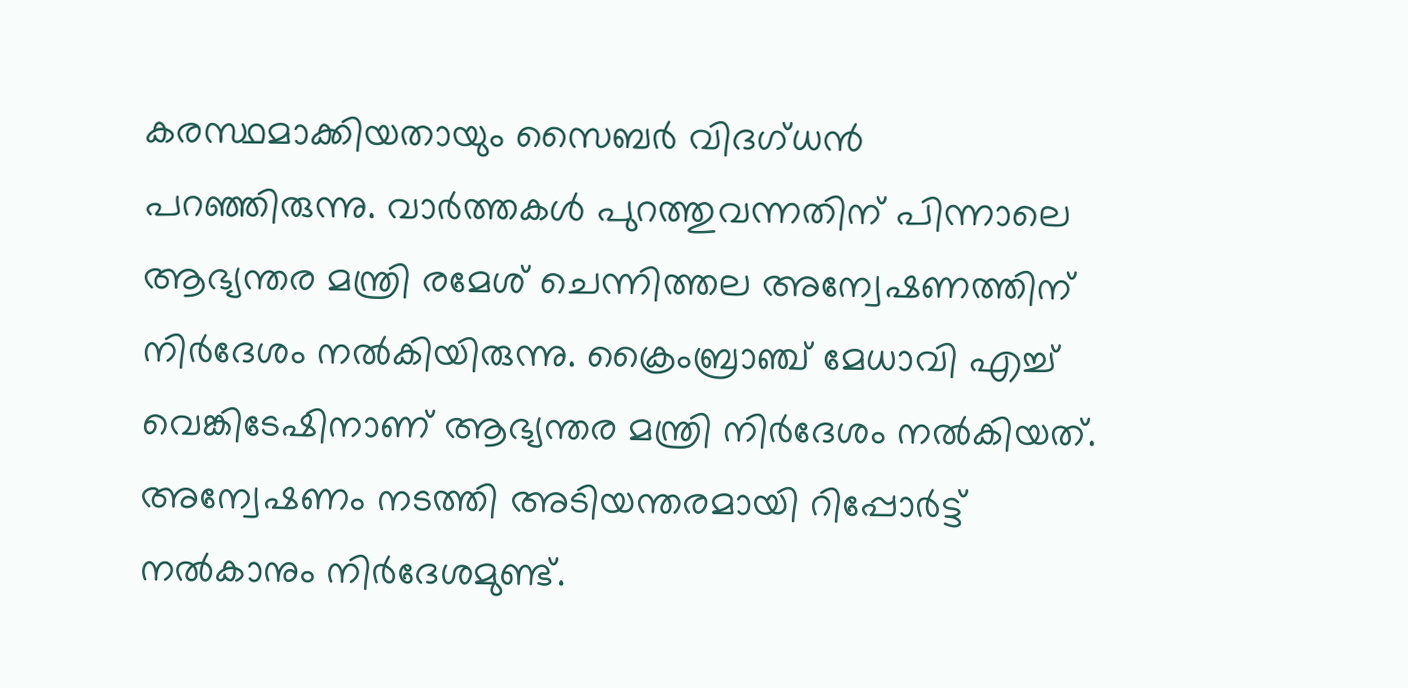കരസ്ഥമാക്കിയതായും സൈബര്‍ വിദഗ്ധന്‍ പറഞ്ഞിരുന്നു. വാര്‍ത്തകള്‍ പുറത്തുവന്നതിന് പിന്നാലെ ആഭ്യന്തര മന്ത്രി രമേശ് ചെന്നിത്തല അന്വേഷണത്തിന് നിര്‍ദേശം നല്‍കിയിരുന്നു. ക്രൈംബ്രാഞ്ച് മേധാവി എച്ച് വെങ്കിടേഷിനാണ് ആഭ്യന്തര മന്ത്രി നിര്‍ദേശം നല്‍കിയത്. അന്വേഷണം നടത്തി അടിയന്തരമായി റിപ്പോര്‍ട്ട് നല്‍കാനും നിര്‍ദേശമുണ്ട്.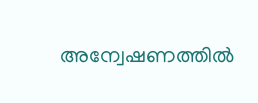അന്വേഷണത്തില്‍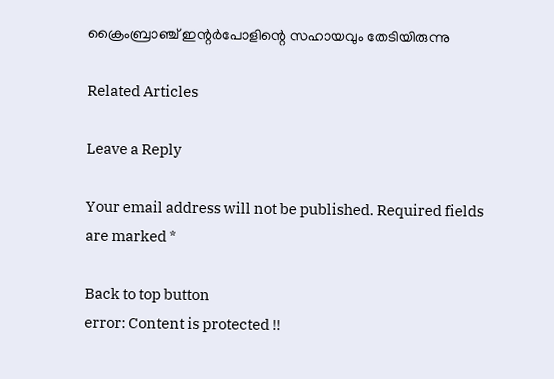ക്രൈംബ്രാഞ്ച് ഇന്റര്‍പോളിന്റെ സഹായവും തേടിയിരുന്നു

Related Articles

Leave a Reply

Your email address will not be published. Required fields are marked *

Back to top button
error: Content is protected !!